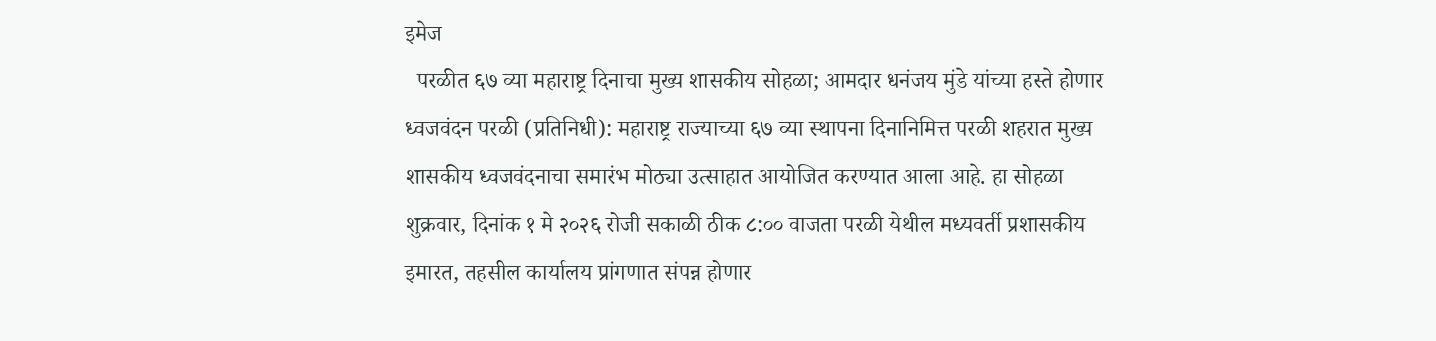इमेज
  परळीत ६७ व्या महाराष्ट्र दिनाचा मुख्य शासकीय सोहळा; आमदार धनंजय मुंडे यांच्या हस्ते होणार ध्वजवंदन परळी (प्रतिनिधी): महाराष्ट्र राज्याच्या ६७ व्या स्थापना दिनानिमित्त परळी शहरात मुख्य शासकीय ध्वजवंदनाचा समारंभ मोठ्या उत्साहात आयोजित करण्यात आला आहे. हा सोहळा शुक्रवार, दिनांक १ मे २०२६ रोजी सकाळी ठीक ८:०० वाजता परळी येथील मध्यवर्ती प्रशासकीय इमारत, तहसील कार्यालय प्रांगणात संपन्न होणार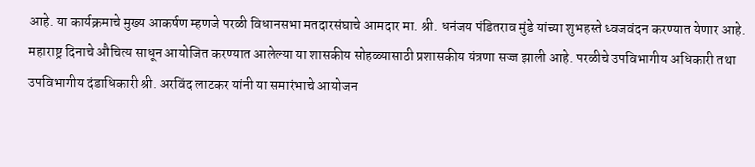आहे. या कार्यक्रमाचे मुख्य आकर्षण म्हणजे परळी विधानसभा मतदारसंघाचे आमदार मा. श्री. धनंजय पंडितराव मुंडे यांच्या शुभहस्ते ध्वजवंदन करण्यात येणार आहे. महाराष्ट्र दिनाचे औचित्य साधून आयोजित करण्यात आलेल्या या शासकीय सोहळ्यासाठी प्रशासकीय यंत्रणा सज्ज झाली आहे. परळीचे उपविभागीय अधिकारी तथा उपविभागीय दंडाधिकारी श्री. अरविंद लाटकर यांनी या समारंभाचे आयोजन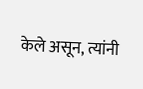केले असून, त्यांनी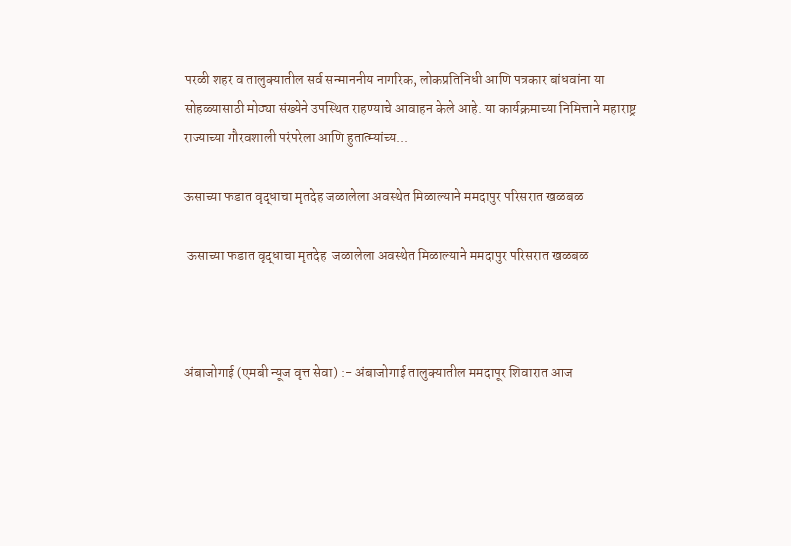परळी शहर व तालुक्यातील सर्व सन्माननीय नागरिक, लोकप्रतिनिधी आणि पत्रकार बांधवांना या सोहळ्यासाठी मोठ्या संख्येने उपस्थित राहण्याचे आवाहन केले आहे. या कार्यक्रमाच्या निमित्ताने महाराष्ट्र राज्याच्या गौरवशाली परंपरेला आणि हुतात्म्यांच्य...

ऊसाच्या फडात वृद्धाचा मृतदेह जळालेला अवस्थेत मिळाल्याने ममदापुर परिसरात खळबळ

 ऊसाच्या फडात वृद्धाचा मृतदेह  जळालेला अवस्थेत मिळाल्याने ममदापुर परिसरात खळबळ



अंबाजोगाई (एमबी न्यूज वृत्त सेवा) :- अंबाजोगाई तालुक्यातील ममदापूर शिवारात आज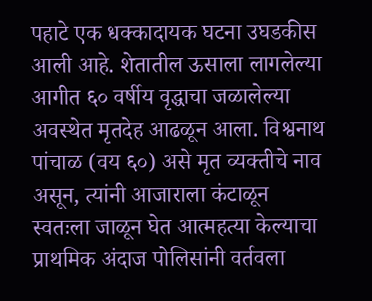पहाटे एक धक्कादायक घटना उघडकीस आली आहे. शेतातील ऊसाला लागलेल्या आगीत ६० वर्षीय वृद्धाचा जळालेल्या अवस्थेत मृतदेह आढळून आला. विश्वनाथ पांचाळ (वय ६०) असे मृत व्यक्तीचे नाव असून, त्यांनी आजाराला कंटाळून स्वतःला जाळून घेत आत्महत्या केल्याचा प्राथमिक अंदाज पोलिसांनी वर्तवला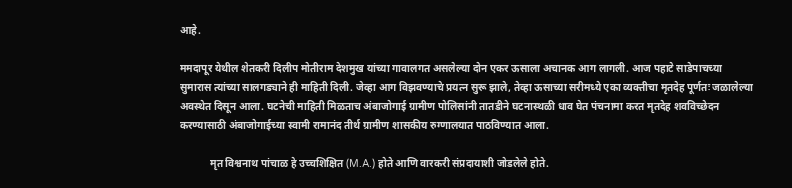आहे.

ममदापूर येथील शेतकरी दिलीप मोतीराम देशमुख यांच्या गावालगत असलेल्या दोन एकर ऊसाला अचानक आग लागली. आज पहाटे साडेपाचच्या सुमारास त्यांच्या सालगड्याने ही माहिती दिली. जेव्हा आग विझवण्याचे प्रयत्न सुरू झाले, तेव्हा ऊसाच्या सरीमध्ये एका व्यक्तीचा मृतदेह पूर्णतः जळालेल्या अवस्थेत दिसून आला. घटनेची माहिती मिळताच अंबाजोगाई ग्रामीण पोलिसांनी तातडीने घटनास्थळी धाव घेत पंचनामा करत मृतदेह शवविच्छेदन करण्यासाठी अंबाजोगाईच्या स्वामी रामानंद तीर्थ ग्रामीण शासकीय रुग्णालयात पाठविण्यात आला.

            मृत विश्वनाथ पांचाळ हे उच्चशिक्षित (M.A.) होते आणि वारकरी संप्रदायाशी जोडलेले होते.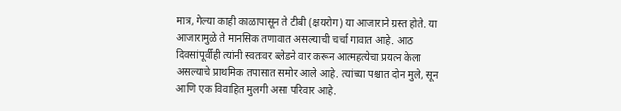मात्र, गेल्या काही काळापासून ते टीबी (क्षयरोग) या आजाराने ग्रस्त होते. या आजारामुळे ते मानसिक तणावात असल्याची चर्चा गावात आहे. आठ दिवसांपूर्वीही त्यांनी स्वतःवर ब्लेडने वार करून आत्महत्येचा प्रयत्न केला असल्याचे प्राथमिक तपासात समोर आले आहे. त्यांच्या पश्चात दोन मुले, सून आणि एक विवाहित मुलगी असा परिवार आहे.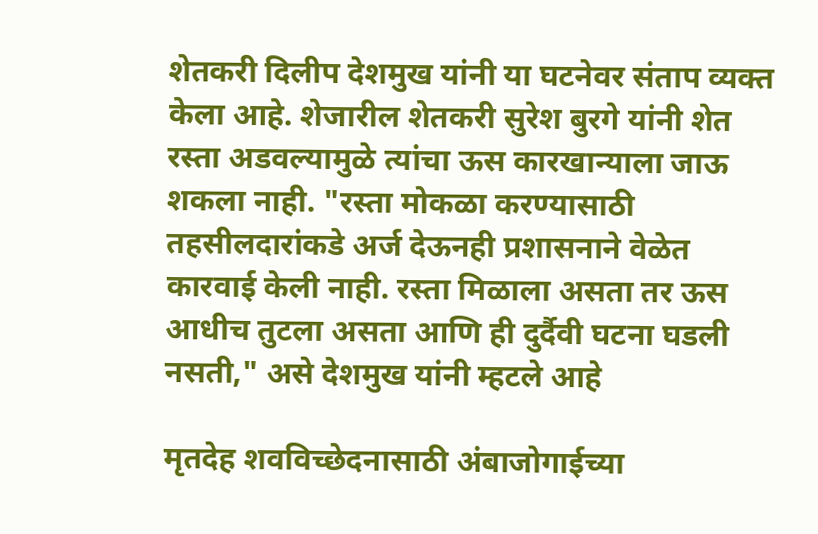शेतकरी दिलीप देशमुख यांनी या घटनेवर संताप व्यक्त केला आहे. शेजारील शेतकरी सुरेश बुरगे यांनी शेत रस्ता अडवल्यामुळे त्यांचा ऊस कारखान्याला जाऊ शकला नाही. "रस्ता मोकळा करण्यासाठी तहसीलदारांकडे अर्ज देऊनही प्रशासनाने वेळेत कारवाई केली नाही. रस्ता मिळाला असता तर ऊस आधीच तुटला असता आणि ही दुर्दैवी घटना घडली नसती," असे देशमुख यांनी म्हटले आहे

मृतदेह शवविच्छेदनासाठी अंबाजोगाईच्या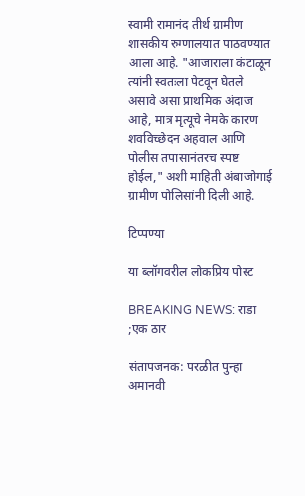स्वामी रामानंद तीर्थ ग्रामीण शासकीय रुग्णालयात पाठवण्यात आला आहे. "आजाराला कंटाळून त्यांनी स्वतःला पेटवून घेतले असावे असा प्राथमिक अंदाज आहे, मात्र मृत्यूचे नेमके कारण शवविच्छेदन अहवाल आणि पोलीस तपासानंतरच स्पष्ट होईल," अशी माहिती अंबाजोगाई ग्रामीण पोलिसांनी दिली आहे.

टिप्पण्या

या ब्लॉगवरील लोकप्रिय पोस्ट

BREAKING NEWS: राडा ;एक ठार

संतापजनक: परळीत पुन्हा अमानवी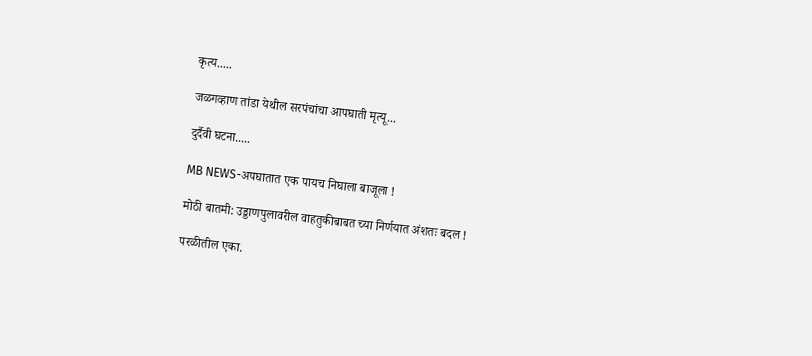कृत्य.....

जळगव्हाण तांडा येथील सरपंचांचा आपघाती मृत्यू...

दुर्दैवी घटना.....

MB NEWS-अपघातात एक पायच निघाला बाजूला !

मोठी बातमी: उड्डाणपुलावरील वाहतुकीबाबत च्या निर्णयात अंशतः बदल !

परळीतील एका.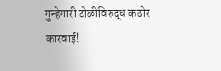गुन्हेगारी टोळीविरुद्ध कठोर कारवाई!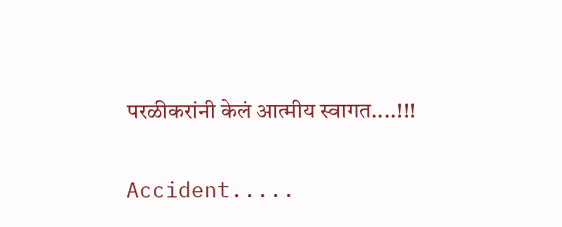परळीकरांनी केलं आत्मीय स्वागत....!!!

Accident.....